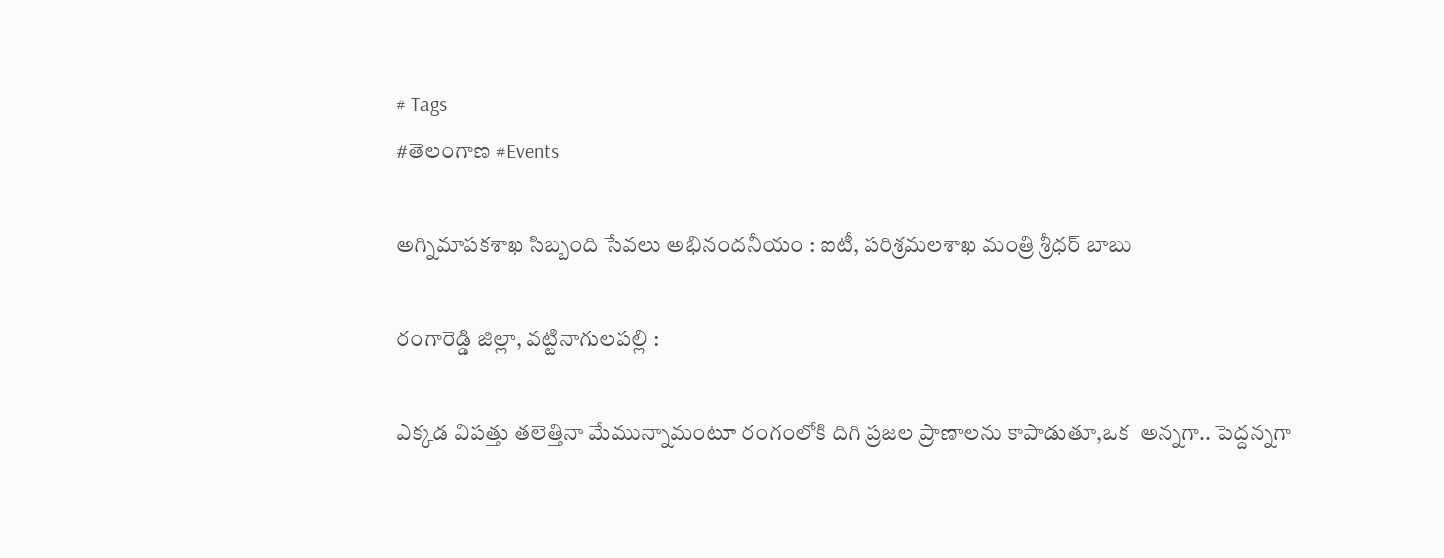# Tags
#తెలంగాణ #Events

అగ్నిమాపకశాఖ సిబ్బంది సేవలు అభినందనీయం : ఐటీ, పరిశ్రమలశాఖ మంత్రి శ్రీధర్ బాబు

రంగారెడ్డి జిల్లా, వట్టినాగులపల్లి :

ఎక్కడ విపత్తు తలెత్తినా మేమున్నామంటూ రంగంలోకి దిగి ప్రజల ప్రాణాలను కాపాడుతూ,ఒక  అన్నగా.. పెద్దన్నగా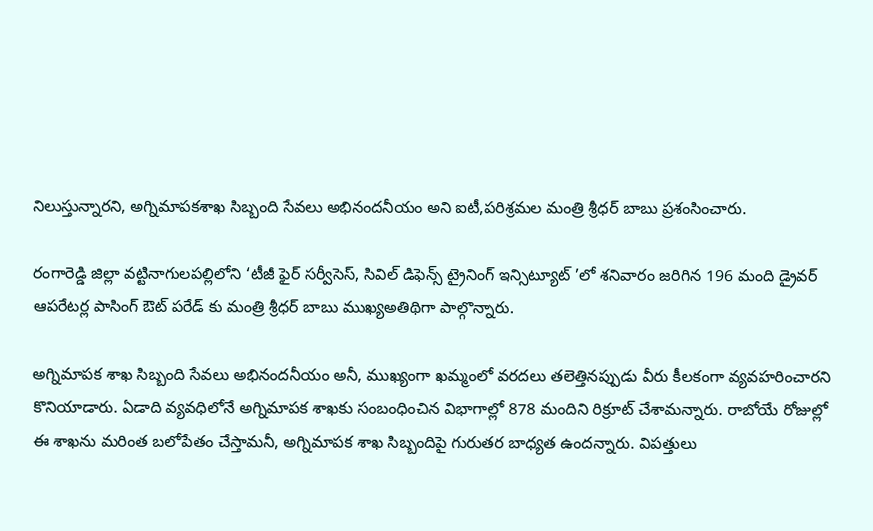నిలుస్తున్నారని, అగ్నిమాపకశాఖ సిబ్బంది సేవలు అభినందనీయం అని ఐటీ,పరిశ్రమల మంత్రి శ్రీధర్ బాబు ప్రశంసించారు.

రంగారెడ్డి జిల్లా వట్టినాగులపల్లిలోని ‘టీజీ ఫైర్ సర్వీసెస్, సివిల్ డిఫెన్స్ ట్రైనింగ్ ఇన్సిట్యూట్ ’లో శనివారం జరిగిన 196 మంది డ్రైవర్ ఆపరేటర్ల పాసింగ్ ఔట్ పరేడ్ కు మంత్రి శ్రీధర్ బాబు ముఖ్యఅతిథిగా పాల్గొన్నారు.

అగ్నిమాపక శాఖ సిబ్బంది సేవలు అభినందనీయం అనీ, ముఖ్యంగా ఖమ్మంలో వరదలు తలెత్తినప్పుడు వీరు కీలకంగా వ్యవహరించారని కొనియాడారు. ఏడాది వ్యవధిలోనే అగ్నిమాపక శాఖకు సంబంధించిన విభాగాల్లో 878 మందిని రిక్రూట్ చేశామన్నారు. రాబోయే రోజుల్లో ఈ శాఖను మరింత బలోపేతం చేస్తామనీ, అగ్నిమాపక శాఖ సిబ్బందిపై గురుతర బాధ్యత ఉందన్నారు. విపత్తులు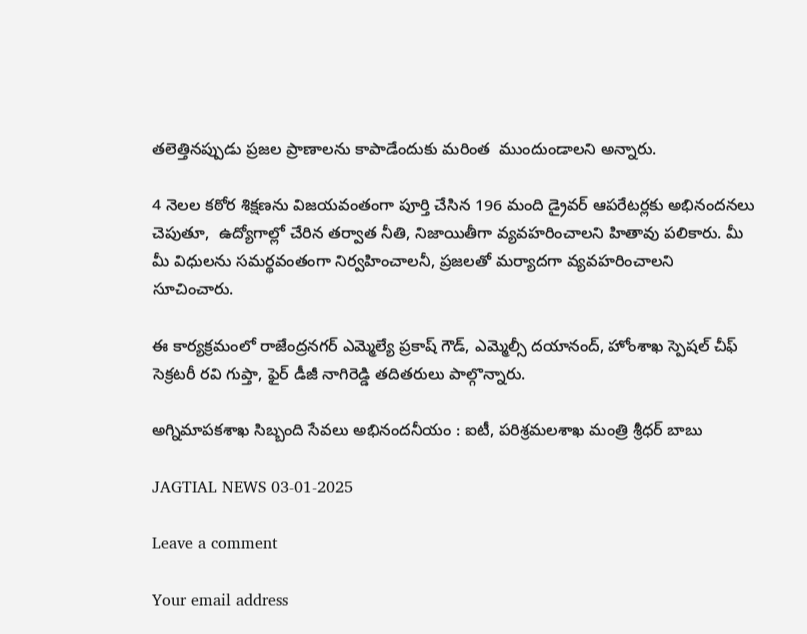తలెత్తినప్పుడు ప్రజల ప్రాణాలను కాపాడేందుకు మరింత  ముందుండాలని అన్నారు.

4 నెలల కఠోర శిక్షణను విజయవంతంగా పూర్తి చేసిన 196 మంది డ్రైవర్ ఆపరేటర్లకు అభినందనలు చెపుతూ,  ఉద్యోగాల్లో చేరిన తర్వాత నీతి, నిజాయితీగా వ్యవహరించాలని హితావు పలికారు. మీ మీ విధులను సమర్థవంతంగా నిర్వహించాలనీ, ప్రజలతో మర్యాదగా వ్యవహరించాలని సూచించారు.

ఈ కార్యక్రమంలో రాజేంద్రనగర్ ఎమ్మెల్యే ప్రకాష్ గౌడ్, ఎమ్మెల్సీ దయానంద్, హోంశాఖ స్పెషల్ చీఫ్ సెక్రటరీ రవి గుప్తా, ఫైర్ డీజీ నాగిరెడ్డి తదితరులు పాల్గొన్నారు.

అగ్నిమాపకశాఖ సిబ్బంది సేవలు అభినందనీయం : ఐటీ, పరిశ్రమలశాఖ మంత్రి శ్రీధర్ బాబు

JAGTIAL NEWS 03-01-2025

Leave a comment

Your email address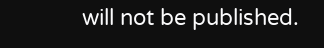will not be published.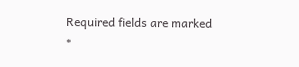Required fields are marked *